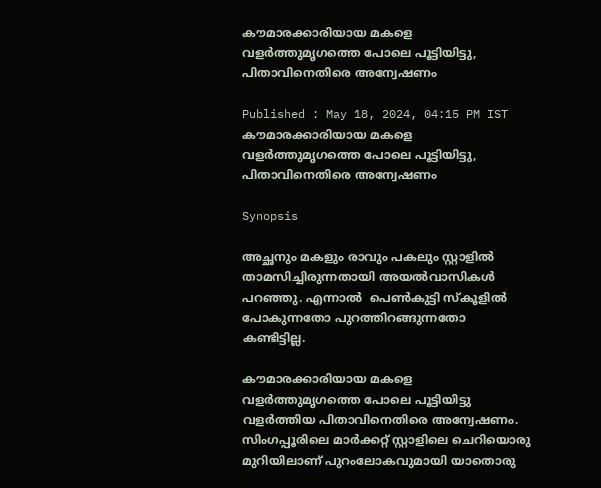കൗമാരക്കാരിയായ മകളെ വളർത്തുമൃഗത്തെ പോലെ പൂട്ടിയിട്ടു, പിതാവിനെതിരെ അന്വേഷണം

Published : May 18, 2024, 04:15 PM IST
കൗമാരക്കാരിയായ മകളെ വളർത്തുമൃഗത്തെ പോലെ പൂട്ടിയിട്ടു, പിതാവിനെതിരെ അന്വേഷണം

Synopsis

അച്ഛനും മകളും രാവും പകലും സ്റ്റാളിൽ താമസിച്ചിരുന്നതായി അയൽവാസികൾ പറഞ്ഞു. എന്നാൽ  പെൺകുട്ടി സ്കൂളിൽ പോകുന്നതോ പുറത്തിറങ്ങുന്നതോ കണ്ടിട്ടില്ല.

കൗമാരക്കാരിയായ മകളെ വളർത്തുമൃഗത്തെ പോലെ പൂട്ടിയിട്ടു വളർത്തിയ പിതാവിനെതിരെ അന്വേഷണം. സിംഗപ്പൂരിലെ മാർക്കറ്റ് സ്റ്റാളിലെ ചെറിയൊരു മുറിയിലാണ് പുറംലോകവുമായി യാതൊരു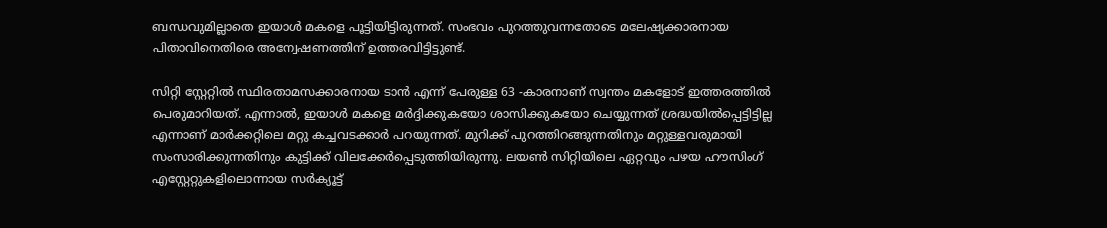ബന്ധവുമില്ലാതെ ഇയാൾ മകളെ പൂട്ടിയിട്ടിരുന്നത്. സംഭവം പുറത്തുവന്നതോടെ മലേഷ്യക്കാരനായ പിതാവിനെതിരെ അന്വേഷണത്തിന് ഉത്തരവിട്ടിട്ടുണ്ട്.

സിറ്റി സ്റ്റേറ്റിൽ സ്ഥിരതാമസക്കാരനായ ടാൻ എന്ന് പേരുള്ള 63 -കാരനാണ് സ്വന്തം മകളോട് ഇത്തരത്തിൽ പെരുമാറിയത്. എന്നാൽ, ഇയാൾ മകളെ മർദ്ദിക്കുകയോ ശാസിക്കുകയോ ചെയ്യുന്നത് ശ്രദ്ധയിൽപ്പെട്ടിട്ടില്ല എന്നാണ് മാർക്കറ്റിലെ മറ്റു കച്ചവടക്കാർ പറയുന്നത്. മുറിക്ക് പുറത്തിറങ്ങുന്നതിനും മറ്റുള്ളവരുമായി സംസാരിക്കുന്നതിനും കുട്ടിക്ക് വിലക്കേർപ്പെടുത്തിയിരുന്നു. ലയൺ സിറ്റിയിലെ ഏറ്റവും പഴയ ഹൗസിംഗ് എസ്റ്റേറ്റുകളിലൊന്നായ സർക്യൂട്ട്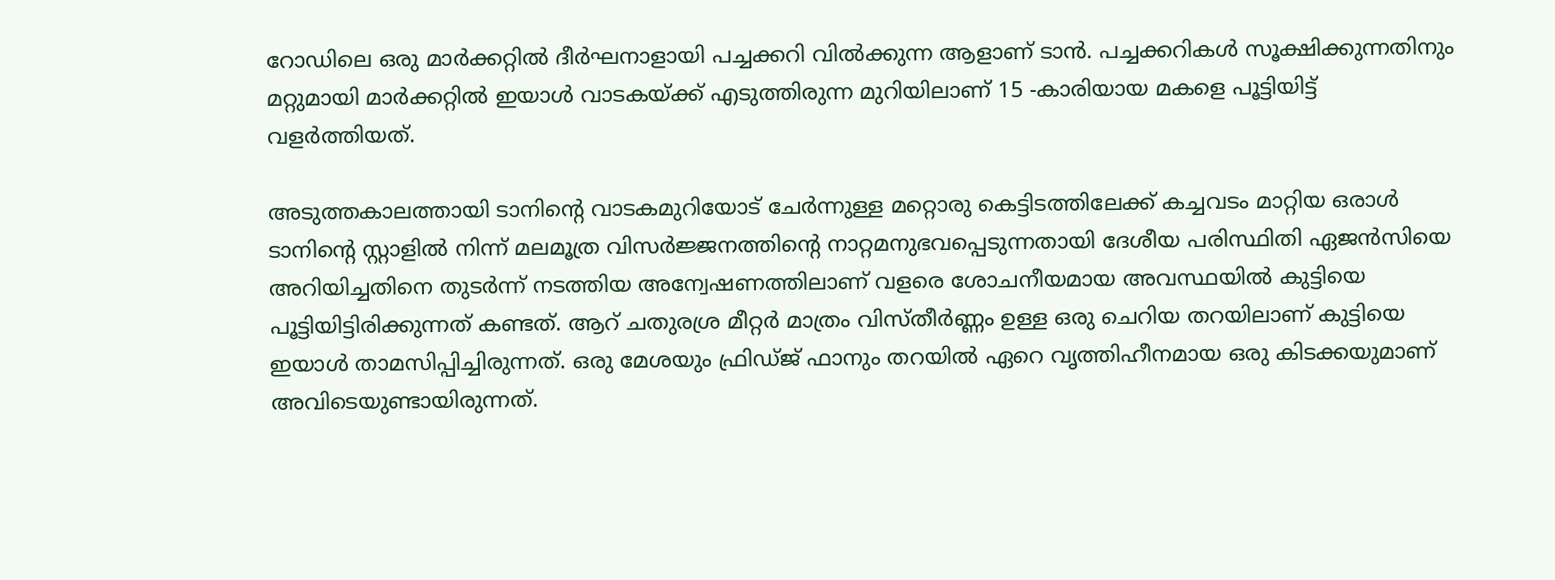റോഡിലെ ഒരു മാർക്കറ്റിൽ ദീർഘനാളായി പച്ചക്കറി വിൽക്കുന്ന ആളാണ് ടാൻ. പച്ചക്കറികൾ സൂക്ഷിക്കുന്നതിനും മറ്റുമായി മാർക്കറ്റിൽ ഇയാൾ വാടകയ്ക്ക് എടുത്തിരുന്ന മുറിയിലാണ് 15 -കാരിയായ മകളെ പൂട്ടിയിട്ട് വളർത്തിയത്.

അടുത്തകാലത്തായി ടാനിന്റെ വാടകമുറിയോട് ചേർന്നുള്ള മറ്റൊരു കെട്ടിടത്തിലേക്ക് കച്ചവടം മാറ്റിയ ഒരാൾ ടാനിൻ്റെ സ്റ്റാളിൽ നിന്ന് മലമൂത്ര വിസർജ്ജനത്തിന്റെ നാറ്റമനുഭവപ്പെടുന്നതായി ദേശീയ പരിസ്ഥിതി ഏജൻസിയെ അറിയിച്ചതിനെ തുടർന്ന് നടത്തിയ അന്വേഷണത്തിലാണ് വളരെ ശോചനീയമായ അവസ്ഥയിൽ കുട്ടിയെ പൂട്ടിയിട്ടിരിക്കുന്നത് കണ്ടത്. ആറ് ചതുരശ്ര മീറ്റർ മാത്രം വിസ്തീർണ്ണം ഉള്ള ഒരു ചെറിയ തറയിലാണ് കുട്ടിയെ ഇയാൾ താമസിപ്പിച്ചിരുന്നത്. ഒരു മേശയും ഫ്രിഡ്ജ് ഫാനും തറയിൽ ഏറെ വൃത്തിഹീനമായ ഒരു കിടക്കയുമാണ് അവിടെയുണ്ടായിരുന്നത്.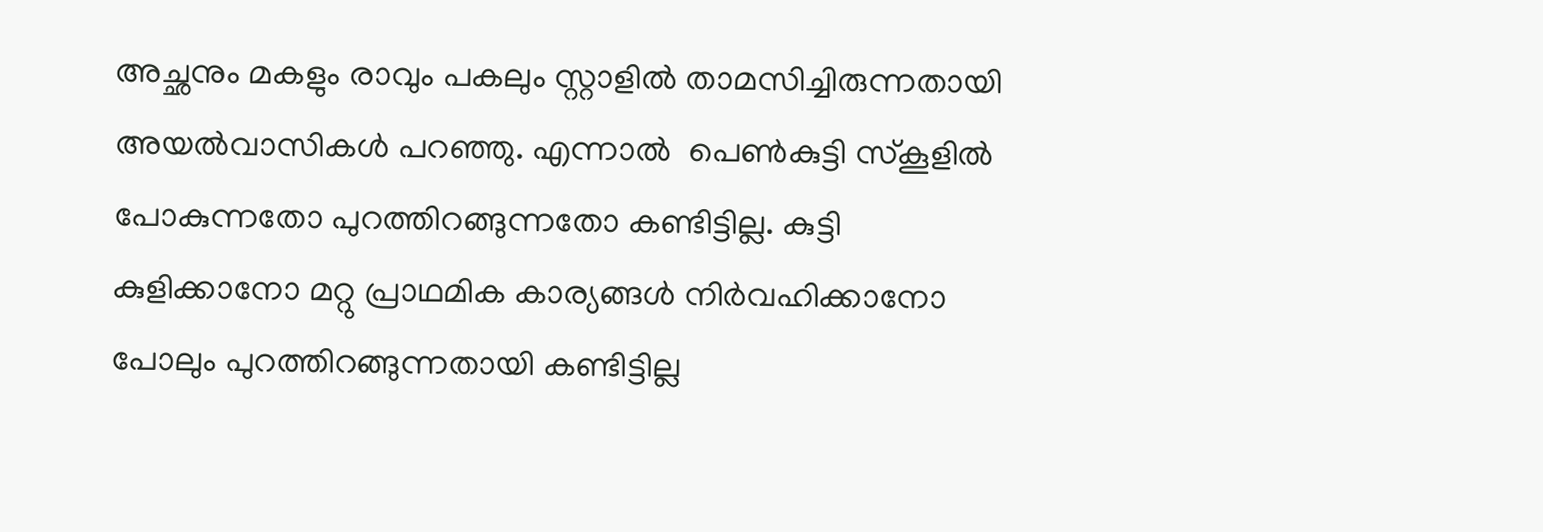അച്ഛനും മകളും രാവും പകലും സ്റ്റാളിൽ താമസിച്ചിരുന്നതായി അയൽവാസികൾ പറഞ്ഞു. എന്നാൽ  പെൺകുട്ടി സ്കൂളിൽ പോകുന്നതോ പുറത്തിറങ്ങുന്നതോ കണ്ടിട്ടില്ല. കുട്ടി കുളിക്കാനോ മറ്റു പ്രാഥമിക കാര്യങ്ങൾ നിർവഹിക്കാനോ പോലും പുറത്തിറങ്ങുന്നതായി കണ്ടിട്ടില്ല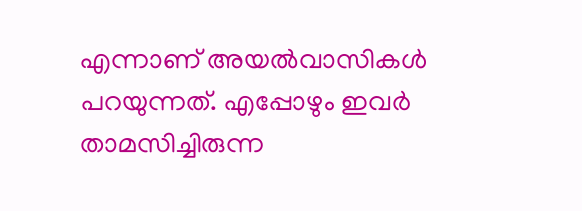എന്നാണ് അയൽവാസികൾ പറയുന്നത്. എപ്പോഴും ഇവർ താമസിച്ചിരുന്ന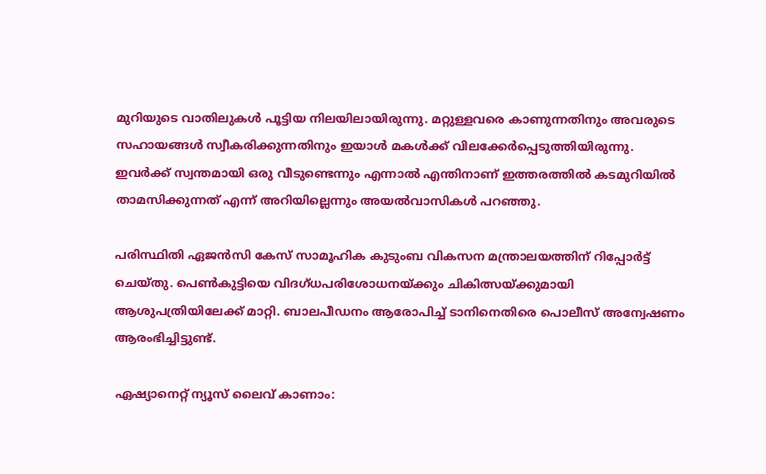മുറിയുടെ വാതിലുകൾ പൂട്ടിയ നിലയിലായിരുന്നു. മറ്റുള്ളവരെ കാണുന്നതിനും അവരുടെ സഹായങ്ങൾ സ്വീകരിക്കുന്നതിനും ഇയാൾ മകൾക്ക് വിലക്കേർപ്പെടുത്തിയിരുന്നു. ഇവർക്ക് സ്വന്തമായി ഒരു വീടുണ്ടെന്നും എന്നാൽ എന്തിനാണ് ഇത്തരത്തിൽ കടമുറിയിൽ താമസിക്കുന്നത് എന്ന് അറിയില്ലെന്നും അയൽവാസികൾ പറഞ്ഞു.

പരിസ്ഥിതി ഏജൻസി കേസ് സാമൂഹിക കുടുംബ വികസന മന്ത്രാലയത്തിന് റിപ്പോർട്ട് ചെയ്തു. പെൺകുട്ടിയെ വിദഗ്ധപരിശോധനയ്ക്കും ചികിത്സയ്ക്കുമായി ആശുപത്രിയിലേക്ക് മാറ്റി. ബാലപീഡനം ആരോപിച്ച് ടാനിനെതിരെ പൊലീസ് അന്വേഷണം ആരംഭിച്ചിട്ടുണ്ട്.

ഏഷ്യാനെറ്റ് ന്യൂസ് ലൈവ് കാണാം: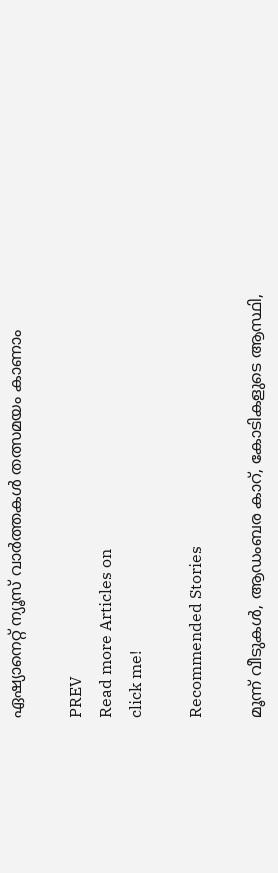ഏഷ്യാനെറ്റ് ന്യൂസ് വാർത്തകൾ തത്സമയം കാണാം

PREV
Read more Articles on
click me!

Recommended Stories

മൂന്ന് വീടുകൾ, ആഡംബര കാറ്, കോടികളുടെ ആസ്ഥി,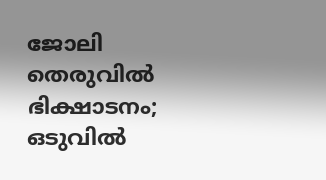ജോലി തെരുവിൽ ഭിക്ഷാടനം; ഒടുവിൽ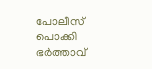പോലീസ് പൊക്കി
ഭർത്താവ്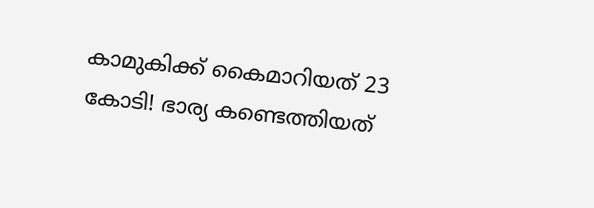കാമുകിക്ക് കൈമാറിയത് 23 കോടി! ഭാര്യ കണ്ടെത്തിയത്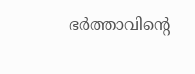ഭർത്താവിന്‍റെ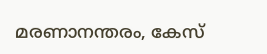മരണാനന്തരം, കേസ്